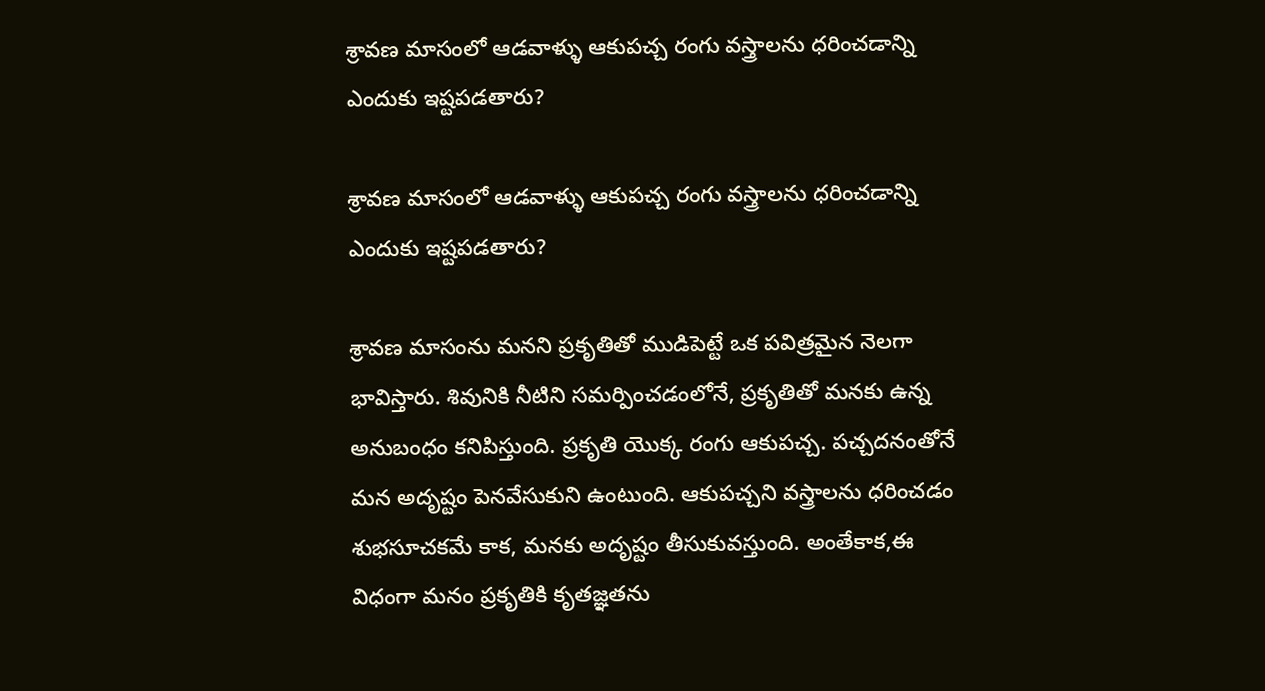శ్రావణ మాసంలో ఆడవాళ్ళు ఆకుపచ్చ రంగు వస్త్రాలను ధరించడాన్ని ఎందుకు ఇష్టపడతారు?

శ్రావణ మాసంలో ఆడవాళ్ళు ఆకుపచ్చ రంగు వస్త్రాలను ధరించడాన్ని ఎందుకు ఇష్టపడతారు?

శ్రావణ మాసంను మనని ప్రకృతితో ముడిపెట్టే ఒక పవిత్రమైన నెలగా భావిస్తారు. శివునికి నీటిని సమర్పించడంలోనే, ప్రకృతితో మనకు ఉన్న అనుబంధం కనిపిస్తుంది. ప్రకృతి యొక్క రంగు ఆకుపచ్చ. పచ్చదనంతోనే మన అదృష్టం పెనవేసుకుని ఉంటుంది. ఆకుపచ్చని వస్త్రాలను ధరించడం శుభసూచకమే కాక, మనకు అదృష్టం తీసుకువస్తుంది. అంతేకాక,ఈ విధంగా మనం ప్రకృతికి కృతజ్ఞతను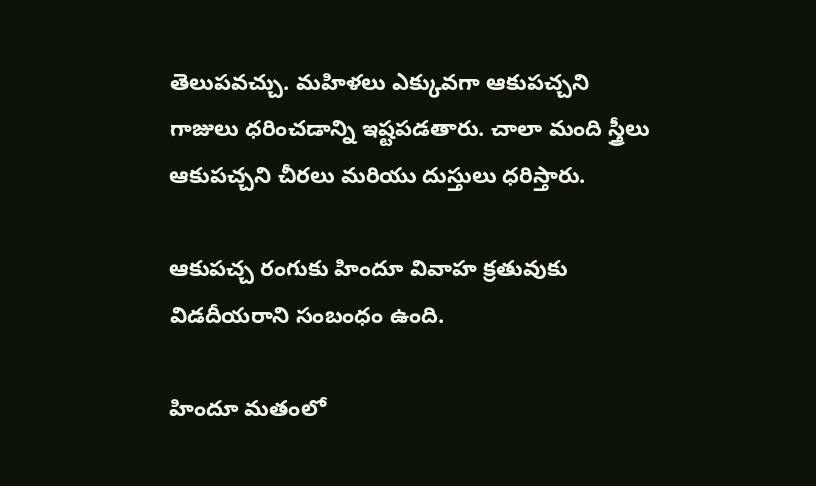తెలుపవచ్చు. మహిళలు ఎక్కువగా ఆకుపచ్చని గాజులు ధరించడాన్ని ఇష్టపడతారు. చాలా మంది స్త్రీలు ఆకుపచ్చని చీరలు మరియు దుస్తులు ధరిస్తారు.

ఆకుపచ్చ రంగుకు హిందూ వివాహ క్రతువుకు విడదీయరాని సంబంధం ఉంది.

హిందూ మతంలో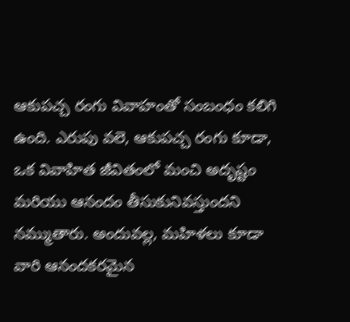ఆకుపచ్చ రంగు వివాహంతో సంబంధం కలిగి ఉంది. ఎరుపు వలె, ఆకుపచ్చ రంగు కూడా, ఒక వివాహిత జీవితంలో మంచి అదృష్టం మరియు ఆనందం తీసుకునివస్తుందని నమ్ముతారు. అందువల్ల, మహిళలు కూడా వారి ఆనందకరమైన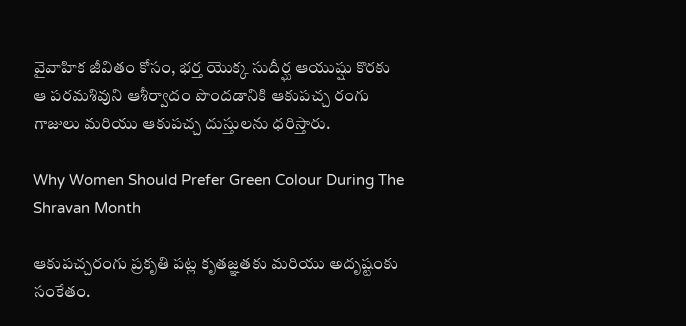వైవాహిక జీవితం కోసం, భర్త యొక్క సుదీర్ఘ ఆయుష్షు కొరకు ఆ పరమశివుని ఆశీర్వాదం పొందడానికి ఆకుపచ్చ రంగు గాజులు మరియు ఆకుపచ్చ దుస్తులను ధరిస్తారు.

Why Women Should Prefer Green Colour During The Shravan Month

ఆకుపచ్చరంగు ప్రకృతి పట్ల కృతజ్ఞతకు మరియు అదృష్టంకు సంకేతం.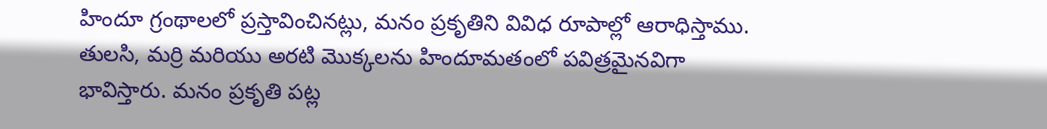హిందూ గ్రంథాలలో ప్రస్తావించినట్లు, మనం ప్రకృతిని వివిధ రూపాల్లో ఆరాధిస్తాము. తులసి, మర్రి మరియు అరటి మొక్కలను హిందూమతంలో పవిత్రమైనవిగా భావిస్తారు. మనం ప్రకృతి పట్ల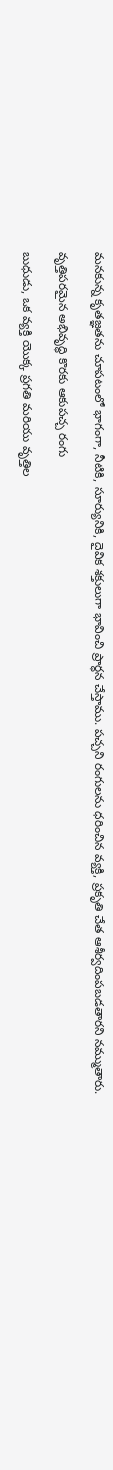మనకున్న కృతజ్ఞతను చూపటంలో భాగంగా, నీటికి, సూర్యునికి, దైవిక శక్తులుగా భావించి ప్రార్ధన చేస్తాము. పచ్చని రంగులను ధరించిన వ్యక్తి, ప్రకృతి చేత ఆశీర్వదింపబడతారని నమ్ముతారు.

వృత్తిపరమైన అభివృద్ధి కొరకు ఆకుపచ్చ రంగు

బుధుడు, ఒక వ్యక్తి యొక్క ప్రగతి మరియు వృత్తిల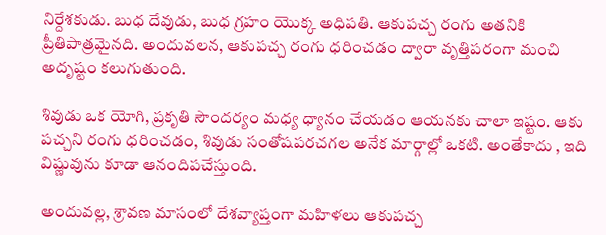నిర్దేశకుడు. బుధ దేవుడు, బుధ గ్రహం యొక్క అధిపతి. ఆకుపచ్చ రంగు అతనికి ప్రీతిపాత్రమైనది. అందువలన, ఆకుపచ్చ రంగు ధరించడం ద్వారా వృత్తిపరంగా మంచి అదృష్టం కలుగుతుంది.

శివుడు ఒక యోగి, ప్రకృతి సౌందర్యం మధ్య ధ్యానం చేయడం ఆయనకు చాలా ఇష్టం. ఆకు పచ్చని రంగు ధరించడం, శివుడు సంతోషపరచగల అనేక మార్గాల్లో ఒకటి. అంతేకాదు , ఇది విష్ణువును కూడా ఆనందిపచేస్తుంది.

అందువల్ల, శ్రావణ మాసంలో దేశవ్యాప్తంగా మహిళలు ఆకుపచ్చ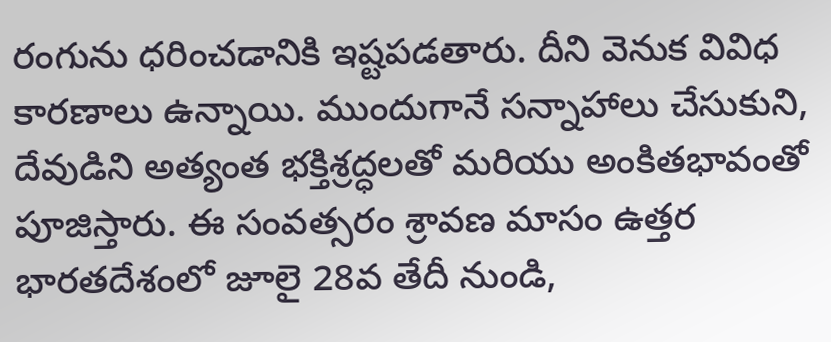రంగును ధరించడానికి ఇష్టపడతారు. దీని వెనుక వివిధ కారణాలు ఉన్నాయి. ముందుగానే సన్నాహాలు చేసుకుని, దేవుడిని అత్యంత భక్తిశ్రద్ధలతో మరియు అంకితభావంతో పూజిస్తారు. ఈ సంవత్సరం శ్రావణ మాసం ఉత్తర భారతదేశంలో జూలై 28వ తేదీ నుండి,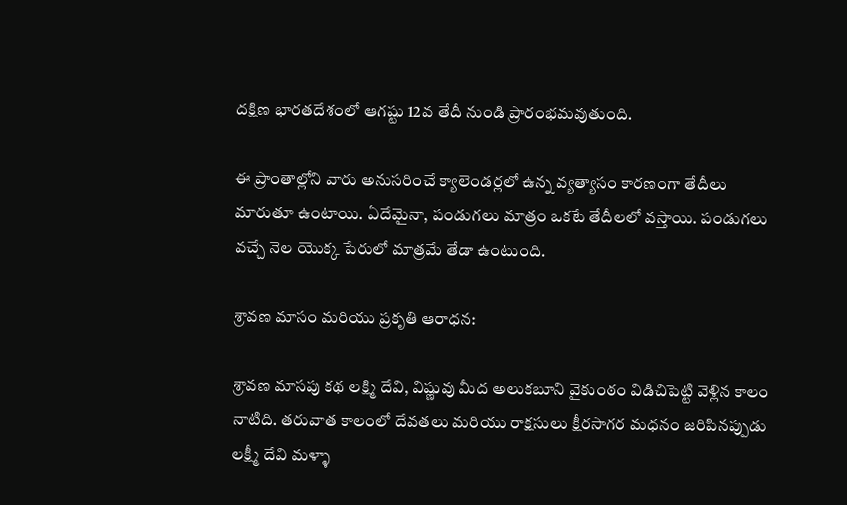దక్షిణ భారతదేశంలో ఆగష్టు 12వ తేదీ నుండి ప్రారంభమవుతుంది.

ఈ ప్రాంతాల్లోని వారు అనుసరించే క్యాలెండర్లలో ఉన్న వ్యత్యాసం కారణంగా తేదీలు మారుతూ ఉంటాయి. ఏదేమైనా, పండుగలు మాత్రం ఒకటే తేదీలలో వస్తాయి. పండుగలు వచ్చే నెల యొక్క పేరులో మాత్రమే తేడా ఉంటుంది.

శ్రావణ మాసం మరియు ప్రకృతి ఆరాధన:

శ్రావణ మాసపు కథ లక్ష్మి దేవి, విష్ణువు మీద అలుకబూని వైకుంఠం విడిచిపెట్టి వెళ్లిన కాలం నాటిది. తరువాత కాలంలో దేవతలు మరియు రాక్షసులు క్షీరసాగర మధనం జరిపినప్పుడు లక్ష్మీ దేవి మళ్ళా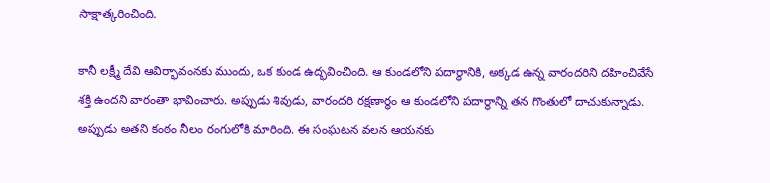సాక్షాత్కరించింది.

కానీ లక్ష్మీ దేవి ఆవిర్భావంనకు ముందు, ఒక కుండ ఉద్భవించింది. ఆ కుండలోని పదార్ధానికి, అక్కడ ఉన్న వారందరిని దహించివేసే శక్తి ఉందని వారంతా భావించారు. అప్పుడు శివుడు, వారందరి రక్షణార్ధం ఆ కుండలోని పదార్థాన్ని తన గొంతులో దాచుకున్నాడు. అప్పుడు అతని కంఠం నీలం రంగులోకి మారింది. ఈ సంఘటన వలన ఆయనకు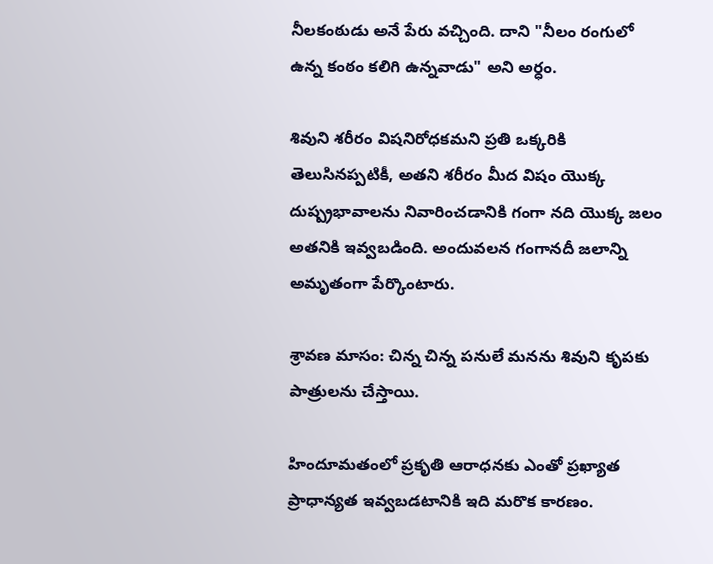నీలకంఠుడు అనే పేరు వచ్చింది. దాని "నీలం రంగులో ఉన్న కంఠం కలిగి ఉన్నవాడు" అని అర్ధం.

శివుని శరీరం విషనిరోధకమని ప్రతి ఒక్కరికి తెలుసినప్పటికీ, అతని శరీరం మీద విషం యొక్క దుష్ప్రభావాలను నివారించడానికి గంగా నది యొక్క జలం అతనికి ఇవ్వబడింది. అందువలన గంగానదీ జలాన్ని అమృతంగా పేర్కొంటారు.

శ్రావణ మాసం: చిన్న చిన్న పనులే మనను శివుని కృపకు పాత్రులను చేస్తాయి.

హిందూమతంలో ప్రకృతి ఆరాధనకు ఎంతో ప్రఖ్యాత ప్రాధాన్యత ఇవ్వబడటానికి ఇది మరొక కారణం.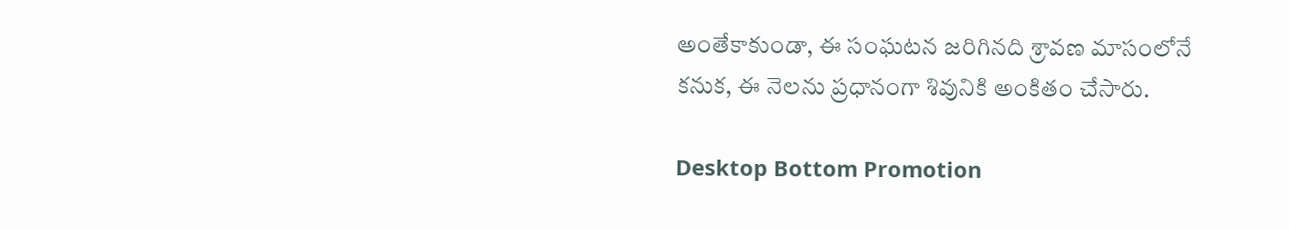అంతేకాకుండా, ఈ సంఘటన జరిగినది శ్రావణ మాసంలోనే కనుక, ఈ నెలను ప్రధానంగా శివునికి అంకితం చేసారు.

Desktop Bottom Promotion